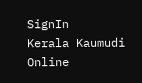SignIn
Kerala Kaumudi Online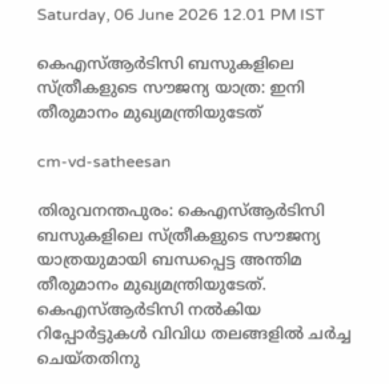Saturday, 06 June 2026 12.01 PM IST

കെഎസ്ആ‌‌ർടിസി ബസുകളിലെ സ്ത്രീകളുടെ സൗജന്യ യാത്ര: ഇനി തീരുമാനം മുഖ്യമന്ത്രിയുടേത്

cm-vd-satheesan

തിരുവനന്തപുരം: കെഎസ്ആർടിസി ബസുകളിലെ സ്ത്രീകളുടെ സൗജന്യ യാത്രയുമായി ബന്ധപ്പെട്ട അന്തിമ തീരുമാനം മുഖ്യമന്ത്രിയുടേത്. കെഎസ്ആർടിസി നൽകിയ റിപ്പോർട്ടുകൾ വിവിധ തലങ്ങളിൽ ചർച്ച ചെയ്തതിനു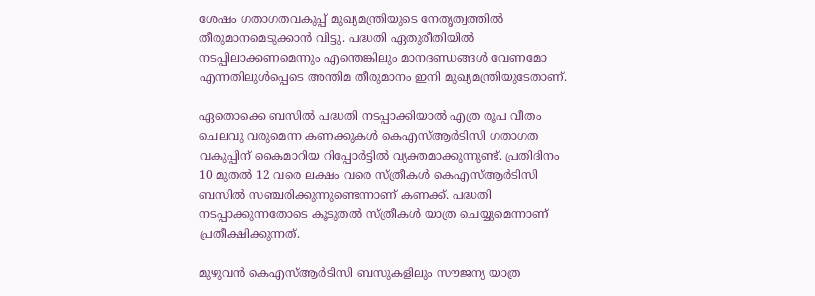ശേഷം ഗതാഗതവകുപ്പ് മുഖ്യമന്ത്രിയുടെ നേതൃത്വത്തിൽ തീരുമാനമെടുക്കാൻ വിട്ടു. പദ്ധതി ഏതുരീതിയിൽ നടപ്പിലാക്കണമെന്നും എന്തെങ്കിലും മാനദണ്ഡങ്ങൾ വേണമോ എന്നതിലുൾപ്പെടെ അന്തിമ തീരുമാനം ഇനി മുഖ്യമന്ത്രിയുടേതാണ്.

ഏതൊക്കെ ബസിൽ പദ്ധതി നടപ്പാക്കിയാൽ എത്ര രൂപ വീതം ചെലവു വരുമെന്ന കണക്കുകൾ കെഎസ്ആർടിസി ഗതാഗത വകുപ്പിന് കൈമാറിയ റിപ്പോർട്ടിൽ വ്യക്തമാക്കുന്നുണ്ട്. പ്രതിദിനം 10 മുതൽ 12 വരെ ലക്ഷം വരെ സ്ത്രീകൾ കെഎസ്ആർടിസി ബസിൽ സഞ്ചരിക്കുന്നുണ്ടെന്നാണ് കണക്ക്. പദ്ധതി നടപ്പാക്കുന്നതോടെ കൂടുതൽ സ്ത്രീകൾ യാത്ര ചെയ്യുമെന്നാണ് പ്രതീക്ഷിക്കുന്നത്.

മുഴുവൻ കെഎസ്ആർടിസി ബസുകളിലും സൗജന്യ യാത്ര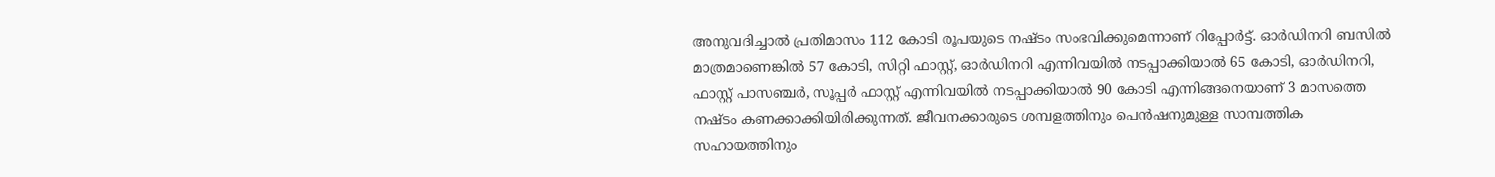അനുവദിച്ചാൽ പ്രതിമാസം 112 കോടി രൂപയുടെ നഷ്ടം സംഭവിക്കുമെന്നാണ് റിപ്പോർട്ട്. ഓർഡിനറി ബസിൽ മാത്രമാണെങ്കിൽ 57 കോടി, സിറ്റി ഫാസ്റ്റ്, ഓർഡിനറി എന്നിവയിൽ നടപ്പാക്കിയാൽ 65 കോടി, ഓർഡിനറി, ഫാസ്റ്റ് പാസഞ്ചർ, സൂപ്പർ ഫാസ്റ്റ് എന്നിവയിൽ നടപ്പാക്കിയാൽ 90 കോടി എന്നിങ്ങനെയാണ് 3 മാസത്തെ നഷ്ടം കണക്കാക്കിയിരിക്കുന്നത്. ജീവനക്കാരുടെ ശമ്പളത്തിനും പെൻഷനുമുള്ള സാമ്പത്തിക സഹായത്തിനും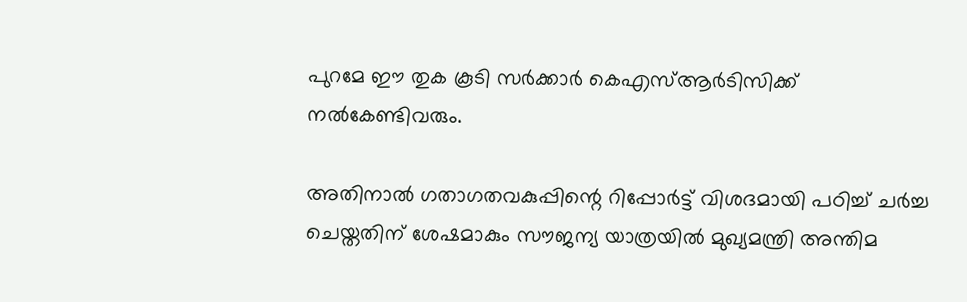പുറമേ ഈ തുക കൂടി സർക്കാർ കെഎസ്ആർടിസിക്ക് നൽകേണ്ടിവരും.

അതിനാൽ ഗതാഗതവകുപ്പിന്റെ റിപ്പോർട്ട് വിശദമായി പഠിച്ച് ചർച്ച ചെയ്തതിന് ശേഷമാകും സൗജന്യ യാത്രയിൽ മുഖ്യമന്ത്രി അന്തിമ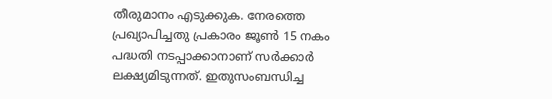തീരുമാനം എടുക്കുക. നേരത്തെ പ്രഖ്യാപിച്ചതു പ്രകാരം ജൂൺ 15 നകം പദ്ധതി നടപ്പാക്കാനാണ് സർക്കാർ ലക്ഷ്യമിടുന്നത്. ഇതുസംബന്ധിച്ച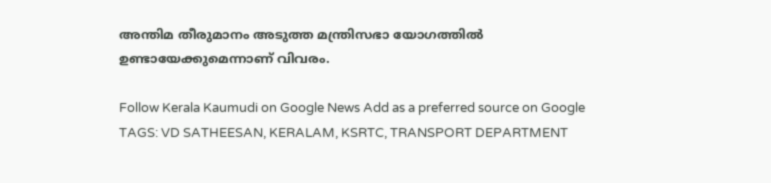അന്തിമ തീരുമാനം അടുത്ത മന്ത്രിസഭാ യോഗത്തിൽ ഉണ്ടായേക്കുമെന്നാണ് വിവരം.

Follow Kerala Kaumudi on Google News Add as a preferred source on Google
TAGS: VD SATHEESAN, KERALAM, KSRTC, TRANSPORT DEPARTMENT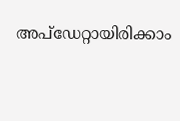അപ്ഡേറ്റായിരിക്കാം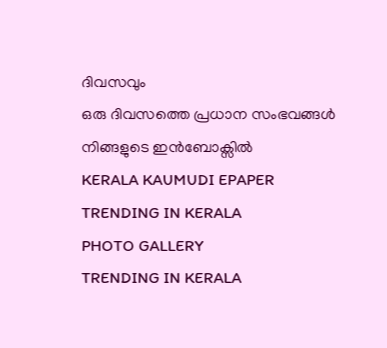ദിവസവും
ഒരു ദിവസത്തെ പ്രധാന സംഭവങ്ങൾ നിങ്ങളുടെ ഇൻബോക്സിൽ
KERALA KAUMUDI EPAPER
TRENDING IN KERALA
PHOTO GALLERY
TRENDING IN KERALA